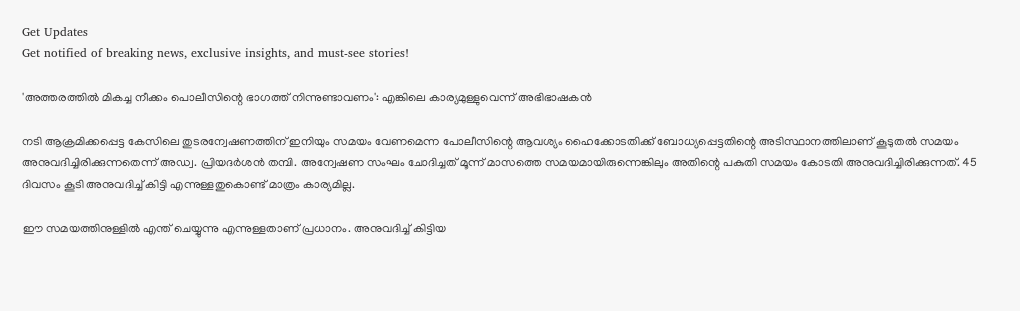Get Updates
Get notified of breaking news, exclusive insights, and must-see stories!

'അത്തരത്തില്‍ മികച്ച നീക്കം പൊലീസിന്റെ ഭാഗത്ത് നിന്നുണ്ടാവണം': എങ്കിലെ കാര്യമുള്ളുവെന്ന് അഭിഭാഷകന്‍

നടി ആക്രമിക്കപ്പെട്ട കേസിലെ തുടരന്വേഷണത്തിന് ഇനിയും സമയം വേണമെന്ന പോലീസിന്റെ ആവശ്യം ഹൈക്കോടതിക്ക് ബോധ്യപ്പെട്ടതിന്റെ അടിസ്ഥാനത്തിലാണ് കൂടുതല്‍ സമയം അനുവദിച്ചിരിക്കുന്നതെന്ന് അഡ്വ. പ്രിയദർശന്‍ തമ്പി. അന്വേഷണ സംഘം ചോദിച്ചത് മൂന്ന് മാസത്തെ സമയമായിരുന്നെങ്കിലും അതിന്റെ പകുതി സമയം കോടതി അനുവദിച്ചിരിക്കുന്നത്. 45 ദിവസം കൂടി അനുവദിച്ച് കിട്ടി എന്നുള്ളതുകൊണ്ട് മാത്രം കാര്യമില്ല.

ഈ സമയത്തിനുള്ളില്‍ എന്ത് ചെയ്യുന്നു എന്നുള്ളതാണ് പ്രധാനം. അനുവദിച്ച് കിട്ടിയ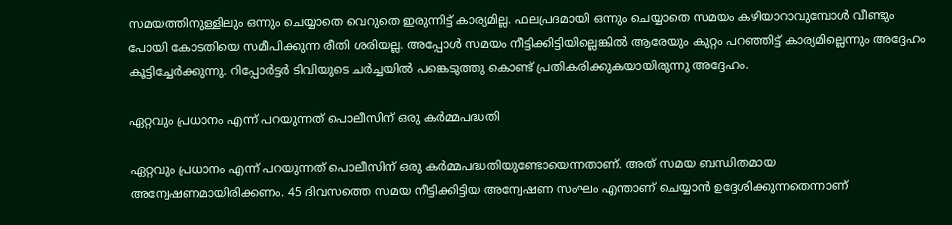സമയത്തിനുള്ളിലും ഒന്നും ചെയ്യാതെ വെറുതെ ഇരുന്നിട്ട് കാര്യമില്ല. ഫലപ്രദമായി ഒന്നും ചെയ്യാതെ സമയം കഴിയാറാവുമ്പോള്‍ വീണ്ടും പോയി കോടതിയെ സമീപിക്കുന്ന രീതി ശരിയല്ല. അപ്പോള്‍ സമയം നീട്ടിക്കിട്ടിയില്ലെങ്കില്‍ ആരേയും കുറ്റം പറഞ്ഞിട്ട് കാര്യമില്ലെന്നും അദ്ദേഹം കൂട്ടിച്ചേർക്കുന്നു. റിപ്പോർട്ടർ ടിവിയുടെ ചർച്ചയില്‍ പങ്കെടുത്തു കൊണ്ട് പ്രതികരിക്കുകയായിരുന്നു അദ്ദേഹം.

ഏറ്റവും പ്രധാനം എന്ന് പറയുന്നത് പൊലീസിന് ഒരു കർമ്മപദ്ധതി

ഏറ്റവും പ്രധാനം എന്ന് പറയുന്നത് പൊലീസിന് ഒരു കർമ്മപദ്ധതിയുണ്ടോയെന്നതാണ്. അത് സമയ ബന്ധിതമായ അന്വേഷണമായിരിക്കണം. 45 ദിവസത്തെ സമയ നീട്ടിക്കിട്ടിയ അന്വേഷണ സംഘം എന്താണ് ചെയ്യാന്‍ ഉദ്ദേശിക്കുന്നതെന്നാണ്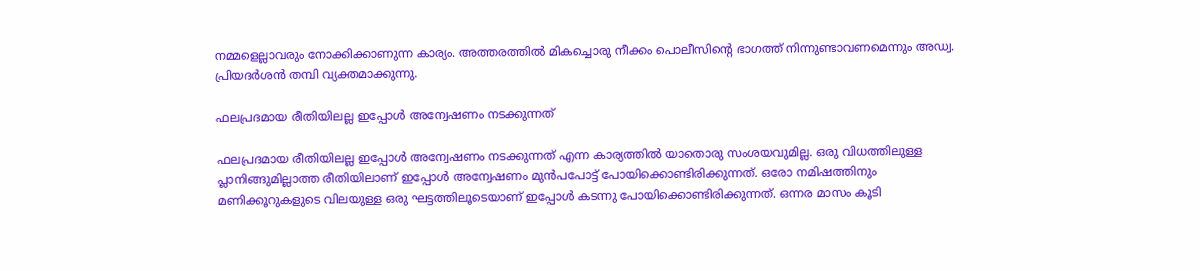നമ്മളെല്ലാവരും നോക്കിക്കാണുന്ന കാര്യം. അത്തരത്തില്‍ മികച്ചൊരു നീക്കം പൊലീസിന്റെ ഭാഗത്ത് നിന്നുണ്ടാവണമെന്നും അഡ്വ. പ്രിയദർശന്‍ തമ്പി വ്യക്തമാക്കുന്നു.

ഫലപ്രദമായ രീതിയിലല്ല ഇപ്പോള്‍ അന്വേഷണം നടക്കുന്നത്

ഫലപ്രദമായ രീതിയിലല്ല ഇപ്പോള്‍ അന്വേഷണം നടക്കുന്നത് എന്ന കാര്യത്തില്‍ യാതൊരു സംശയവുമില്ല. ഒരു വിധത്തിലുള്ള പ്ലാനിങ്ങുമില്ലാത്ത രീതിയിലാണ് ഇപ്പോള്‍ അന്വേഷണം മുന്‍പപോട്ട് പോയിക്കൊണ്ടിരിക്കുന്നത്. ഒരോ നമിഷത്തിനും മണിക്കൂറുകളുടെ വിലയുള്ള ഒരു ഘട്ടത്തിലൂടെയാണ് ഇപ്പോള്‍ കടന്നു പോയിക്കൊണ്ടിരിക്കുന്നത്. ഒന്നര മാസം കൂടി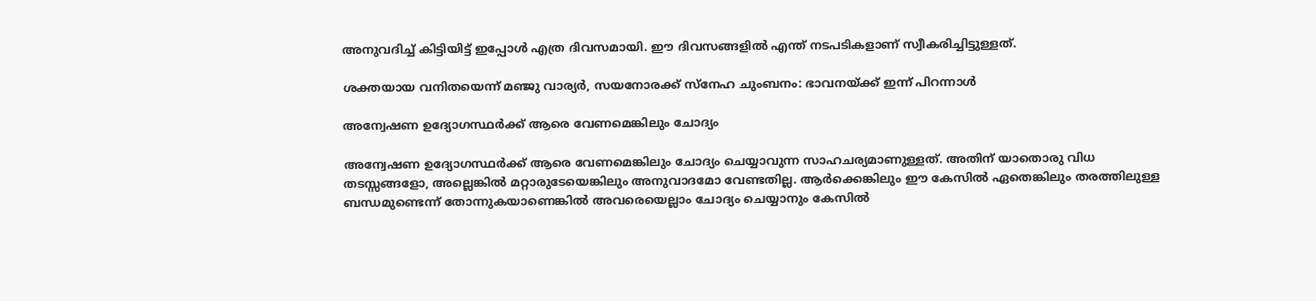അനുവദിച്ച് കിട്ടിയിട്ട് ഇപ്പോള്‍ എത്ര ദിവസമായി. ഈ ദിവസങ്ങളില്‍ എന്ത് നടപടികളാണ് സ്വീകരിച്ചിട്ടുള്ളത്.

ശക്തയായ വനിതയെന്ന് മഞ്ജു വാര്യർ, സയനോരക്ക് സ്നേഹ ചുംബനം: ഭാവനയ്ക്ക് ഇന്ന് പിറന്നാള്‍

അന്വേഷണ ഉദ്യോഗസ്ഥർക്ക് ആരെ വേണമെങ്കിലും ചോദ്യം

അന്വേഷണ ഉദ്യോഗസ്ഥർക്ക് ആരെ വേണമെങ്കിലും ചോദ്യം ചെയ്യാവുന്ന സാഹചര്യമാണുള്ളത്. അതിന് യാതൊരു വിധ തടസ്സങ്ങളോ, അല്ലെങ്കില്‍ മറ്റാരുടേയെങ്കിലും അനുവാദമോ വേണ്ടതില്ല. ആർക്കെങ്കിലും ഈ കേസില്‍ ഏതെങ്കിലും തരത്തിലുള്ള ബന്ധമുണ്ടെന്ന് തോന്നുകയാണെങ്കില്‍ അവരെയെല്ലാം ചോദ്യം ചെയ്യാനും കേസില്‍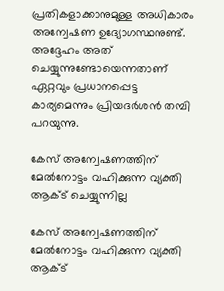പ്രതികളാക്കാനുമുള്ള അധികാരം അന്വേഷണ ഉദ്യോഗസ്ഥനുണ്ട്. അദ്ദേഹം അത് ചെയ്യുന്നുണ്ടോയെന്നതാണ് ഏറ്റവും പ്രധാനപ്പെട്ട കാര്യമെന്നും പ്രിയദർശന്‍ തമ്പി പറയുന്നു.

കേസ് അന്വേഷണത്തിന് മേല്‍നോട്ടം വഹിക്കുന്ന വ്യക്തി ആക്ട് ചെയ്യുന്നില്ല

കേസ് അന്വേഷണത്തിന് മേല്‍നോട്ടം വഹിക്കുന്ന വ്യക്തി ആക്ട്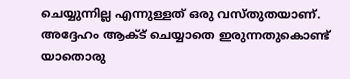ചെയ്യുന്നില്ല എന്നുള്ളത് ഒരു വസ്തുതയാണ്. അദ്ദേഹം ആക്ട് ചെയ്യാതെ ഇരുന്നതുകൊണ്ട് യാതൊരു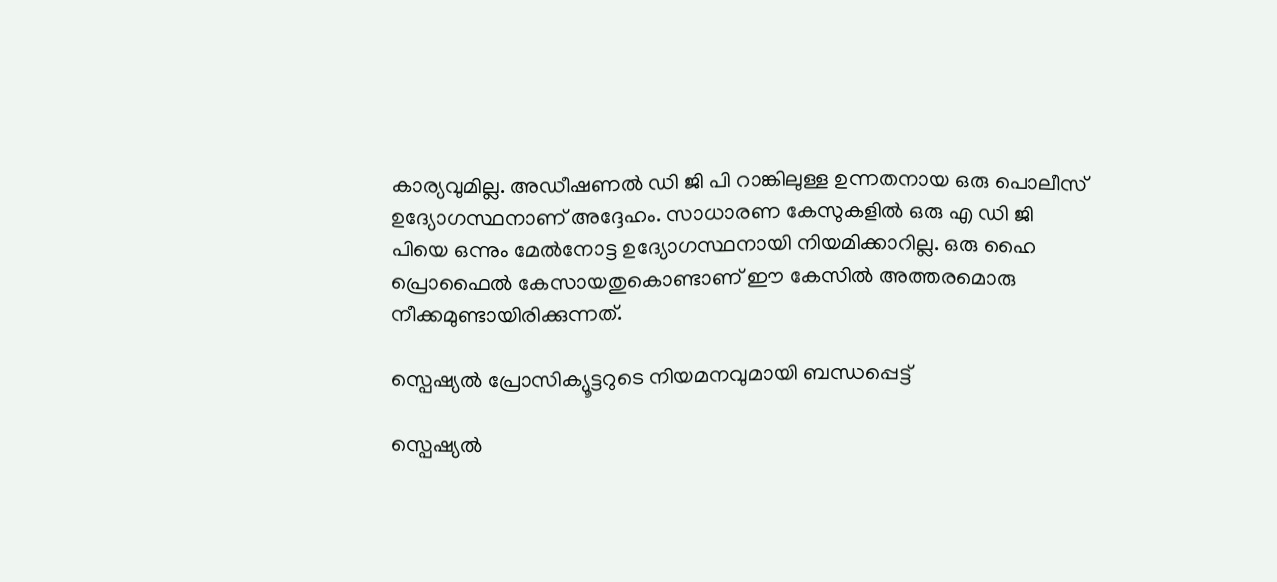കാര്യവുമില്ല. അഡീഷണല്‍ ഡി ജി പി റാങ്കിലുള്ള ഉന്നതനായ ഒരു പൊലീസ് ഉദ്യോഗസ്ഥനാണ് അദ്ദേഹം. സാധാരണ കേസുകളില്‍ ഒരു എ ഡി ജി പിയെ ഒന്നും മേല്‍നോട്ട ഉദ്യോഗസ്ഥനായി നിയമിക്കാറില്ല. ഒരു ഹൈ പ്രൊഫൈല്‍ കേസായതുകൊണ്ടാണ് ഈ കേസില്‍ അത്തരമൊരു നീക്കമുണ്ടായിരിക്കുന്നത്.

സ്പെഷ്യല്‍ പ്രോസിക്യൂട്ടറുടെ നിയമനവുമായി ബന്ധപ്പെട്ട്

സ്പെഷ്യല്‍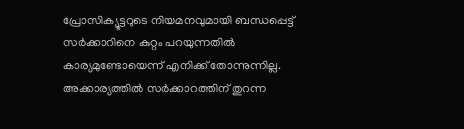പ്രോസിക്യൂട്ടറുടെ നിയമനവുമായി ബന്ധപ്പെട്ട് സർക്കാറിനെ കുറ്റം പറയുന്നതില്‍ കാര്യമുണ്ടോയെന്ന് എനിക്ക് തോന്നുന്നില്ല. അക്കാര്യത്തില്‍ സർക്കാറത്തിന് തുറന്ന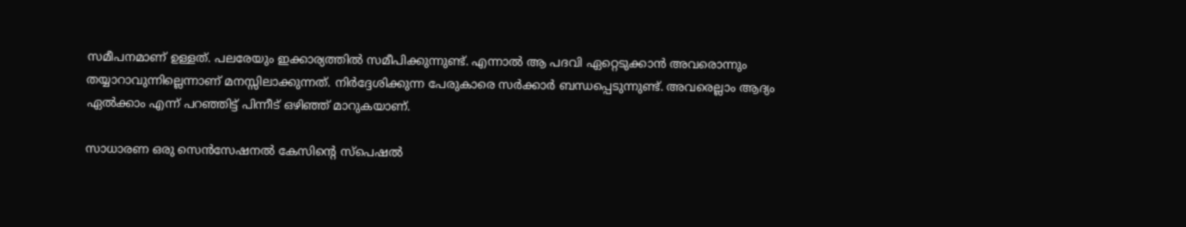സമീപനമാണ് ഉള്ളത്. പലരേയും ഇക്കാര്യത്തില്‍ സമീപിക്കുന്നുണ്ട്. എന്നാല്‍ ആ പദവി ഏറ്റെടുക്കാന്‍ അവരൊന്നും തയ്യാറാവുന്നില്ലെന്നാണ് മനസ്സിലാക്കുന്നത്. നിർദ്ദേശിക്കുന്ന പേരുകാരെ സർക്കാർ ബന്ധപ്പെടുന്നുണ്ട്. അവരെല്ലാം ആദ്യം ഏല്‍ക്കാം എന്ന് പറഞ്ഞിട്ട് പിന്നീട് ഒഴിഞ്ഞ് മാറുകയാണ്.

സാധാരണ ഒരു സെന്‍സേഷനല്‍ കേസിന്റെ സ്പെഷല്‍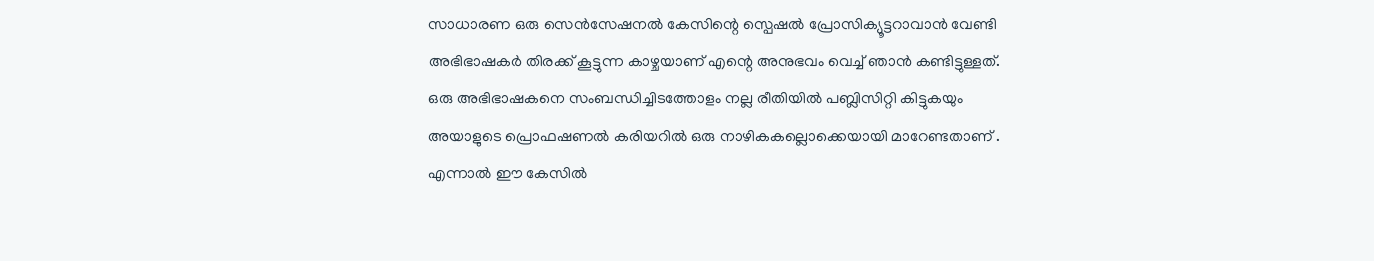സാധാരണ ഒരു സെന്‍സേഷനല്‍ കേസിന്റെ സ്പെഷല്‍ പ്രോസിക്യൂട്ടറാവാന്‍ വേണ്ടി അഭിഭാഷകർ തിരക്ക് കൂട്ടുന്ന കാഴ്ചയാണ് എന്റെ അനുഭവം വെച്ച് ഞാന്‍ കണ്ടിട്ടുള്ളത്. ഒരു അഭിഭാഷകനെ സംബന്ധിച്ചിടത്തോളം നല്ല രീതിയില്‍ പബ്ലിസിറ്റി കിട്ടുകയും അയാളുടെ പ്രൊഫഷണല്‍ കരിയറില്‍ ഒരു നാഴികകല്ലൊക്കെയായി മാറേണ്ടതാണ് . എന്നാല്‍ ഈ കേസില്‍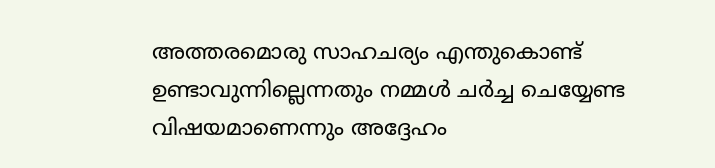അത്തരമൊരു സാഹചര്യം എന്തുകൊണ്ട് ഉണ്ടാവുന്നില്ലെന്നതും നമ്മള്‍ ചർച്ച ചെയ്യേണ്ട വിഷയമാണെന്നും അദ്ദേഹം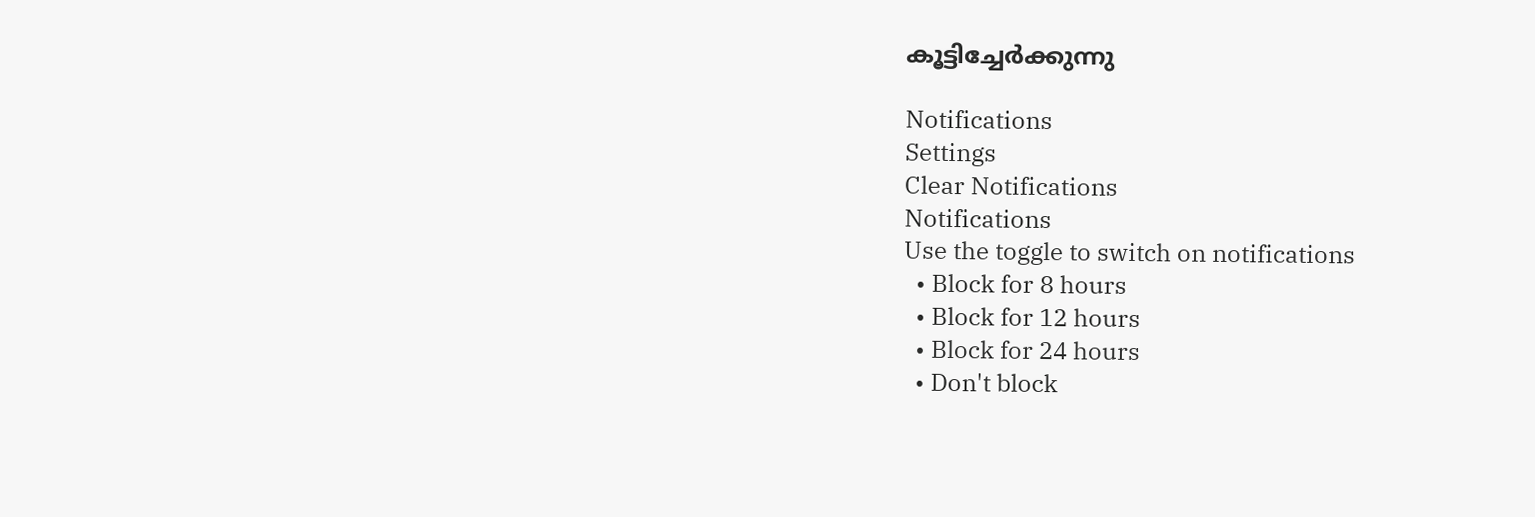കൂട്ടിച്ചേർക്കുന്നു

Notifications
Settings
Clear Notifications
Notifications
Use the toggle to switch on notifications
  • Block for 8 hours
  • Block for 12 hours
  • Block for 24 hours
  • Don't block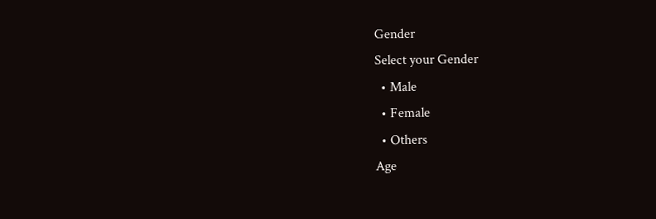Gender
Select your Gender
  • Male
  • Female
  • Others
Age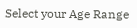Select your Age Range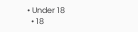• Under 18
  • 18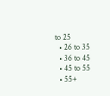to 25
  • 26 to 35
  • 36 to 45
  • 45 to 55
  • 55+